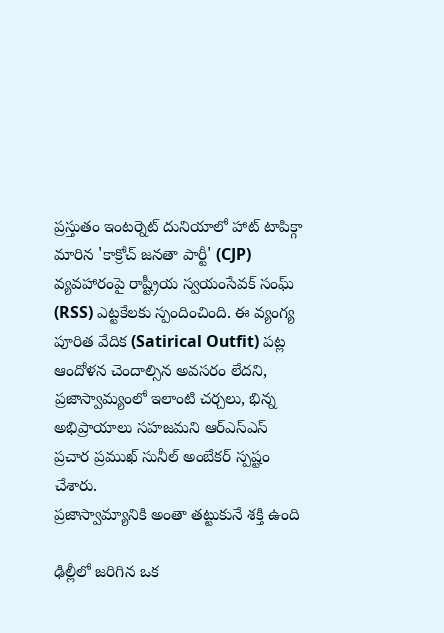ప్రస్తుతం ఇంటర్నెట్ దునియాలో హాట్ టాపిక్గా మారిన 'కాక్రోచ్ జనతా పార్టీ' (CJP) వ్యవహారంపై రాష్ట్రీయ స్వయంసేవక్ సంఘ్ (RSS) ఎట్టకేలకు స్పందించింది. ఈ వ్యంగ్య పూరిత వేదిక (Satirical Outfit) పట్ల ఆందోళన చెందాల్సిన అవసరం లేదని, ప్రజాస్వామ్యంలో ఇలాంటి చర్చలు, భిన్న అభిప్రాయాలు సహజమని ఆర్ఎస్ఎస్ ప్రచార ప్రముఖ్ సునీల్ అంబేకర్ స్పష్టం చేశారు.
ప్రజాస్వామ్యానికి అంతా తట్టుకునే శక్తి ఉంది

ఢిల్లీలో జరిగిన ఒక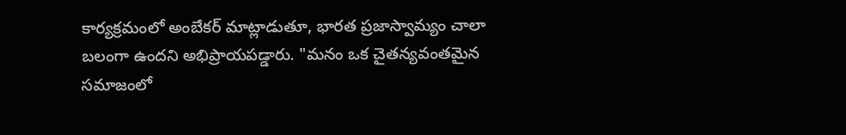కార్యక్రమంలో అంబేకర్ మాట్లాడుతూ, భారత ప్రజాస్వామ్యం చాలా బలంగా ఉందని అభిప్రాయపడ్డారు. "మనం ఒక చైతన్యవంతమైన సమాజంలో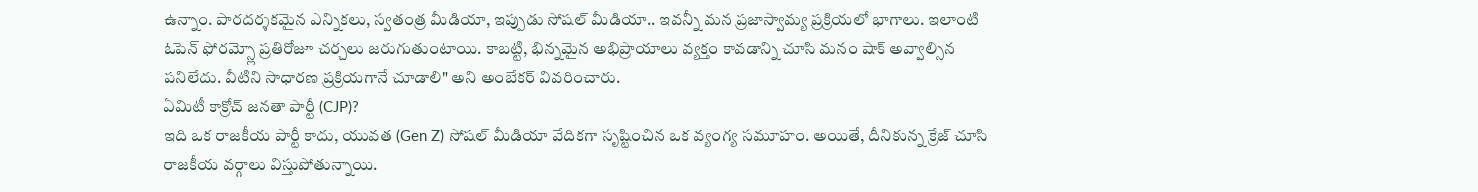ఉన్నాం. పారదర్శకమైన ఎన్నికలు, స్వతంత్ర మీడియా, ఇప్పుడు సోషల్ మీడియా.. ఇవన్నీ మన ప్రజాస్వామ్య ప్రక్రియలో భాగాలు. ఇలాంటి ఓపెన్ ఫోరమ్స్లో ప్రతిరోజూ చర్చలు జరుగుతుంటాయి. కాబట్టి, భిన్నమైన అభిప్రాయాలు వ్యక్తం కావడాన్ని చూసి మనం షాక్ అవ్వాల్సిన పనిలేదు. వీటిని సాధారణ ప్రక్రియగానే చూడాలి" అని అంబేకర్ వివరించారు.
ఏమిటీ కాక్రోచ్ జనతా పార్టీ (CJP)?
ఇది ఒక రాజకీయ పార్టీ కాదు, యువత (Gen Z) సోషల్ మీడియా వేదికగా సృష్టించిన ఒక వ్యంగ్య సమూహం. అయితే, దీనికున్న క్రేజ్ చూసి రాజకీయ వర్గాలు విస్తుపోతున్నాయి.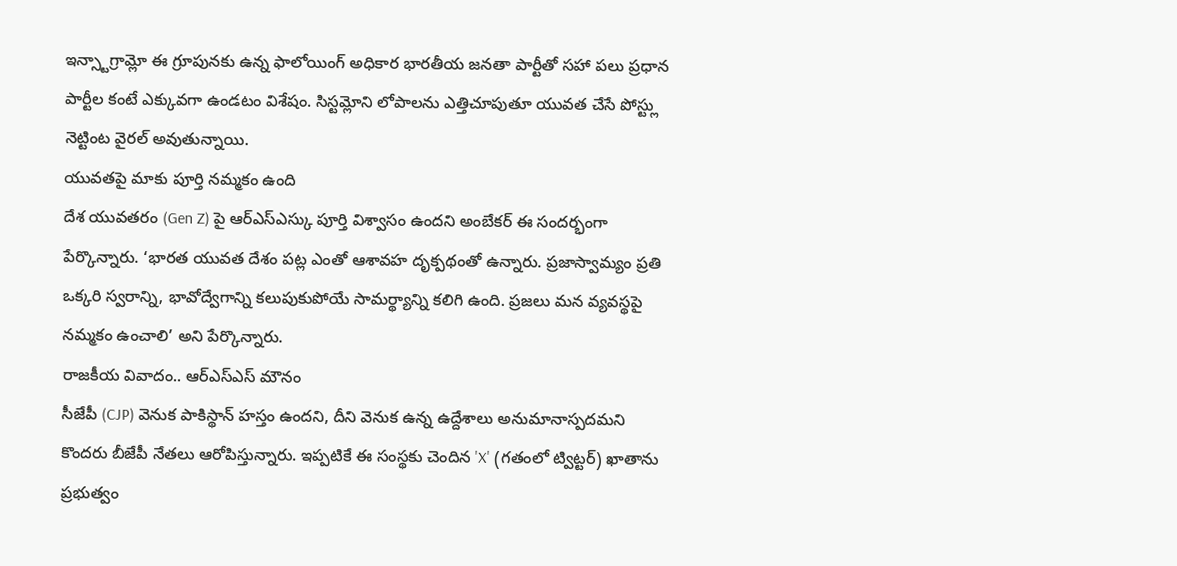ఇన్స్టాగ్రామ్లో ఈ గ్రూపునకు ఉన్న ఫాలోయింగ్ అధికార భారతీయ జనతా పార్టీతో సహా పలు ప్రధాన పార్టీల కంటే ఎక్కువగా ఉండటం విశేషం. సిస్టమ్లోని లోపాలను ఎత్తిచూపుతూ యువత చేసే పోస్ట్లు నెట్టింట వైరల్ అవుతున్నాయి.
యువతపై మాకు పూర్తి నమ్మకం ఉంది
దేశ యువతరం (Gen Z) పై ఆర్ఎస్ఎస్కు పూర్తి విశ్వాసం ఉందని అంబేకర్ ఈ సందర్భంగా పేర్కొన్నారు. ‘భారత యువత దేశం పట్ల ఎంతో ఆశావహ దృక్పథంతో ఉన్నారు. ప్రజాస్వామ్యం ప్రతి ఒక్కరి స్వరాన్ని, భావోద్వేగాన్ని కలుపుకుపోయే సామర్థ్యాన్ని కలిగి ఉంది. ప్రజలు మన వ్యవస్థపై నమ్మకం ఉంచాలి’ అని పేర్కొన్నారు.
రాజకీయ వివాదం.. ఆర్ఎస్ఎస్ మౌనం
సీజేపీ (CJP) వెనుక పాకిస్థాన్ హస్తం ఉందని, దీని వెనుక ఉన్న ఉద్దేశాలు అనుమానాస్పదమని కొందరు బీజేపీ నేతలు ఆరోపిస్తున్నారు. ఇప్పటికే ఈ సంస్థకు చెందిన 'X' (గతంలో ట్విట్టర్) ఖాతాను ప్రభుత్వం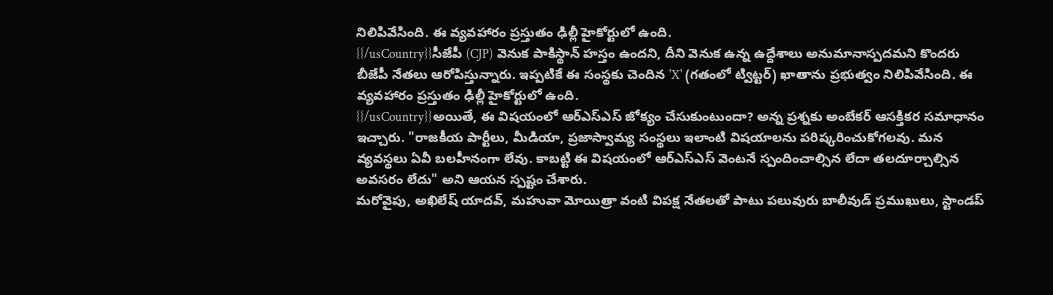నిలిపివేసింది. ఈ వ్యవహారం ప్రస్తుతం ఢిల్లీ హైకోర్టులో ఉంది.
{{/usCountry}}సీజేపీ (CJP) వెనుక పాకిస్థాన్ హస్తం ఉందని, దీని వెనుక ఉన్న ఉద్దేశాలు అనుమానాస్పదమని కొందరు బీజేపీ నేతలు ఆరోపిస్తున్నారు. ఇప్పటికే ఈ సంస్థకు చెందిన 'X' (గతంలో ట్విట్టర్) ఖాతాను ప్రభుత్వం నిలిపివేసింది. ఈ వ్యవహారం ప్రస్తుతం ఢిల్లీ హైకోర్టులో ఉంది.
{{/usCountry}}అయితే, ఈ విషయంలో ఆర్ఎస్ఎస్ జోక్యం చేసుకుంటుందా? అన్న ప్రశ్నకు అంబేకర్ ఆసక్తికర సమాధానం ఇచ్చారు. "రాజకీయ పార్టీలు, మీడియా, ప్రజాస్వామ్య సంస్థలు ఇలాంటి విషయాలను పరిష్కరించుకోగలవు. మన వ్యవస్థలు ఏవీ బలహీనంగా లేవు. కాబట్టి ఈ విషయంలో ఆర్ఎస్ఎస్ వెంటనే స్పందించాల్సిన లేదా తలదూర్చాల్సిన అవసరం లేదు" అని ఆయన స్పష్టం చేశారు.
మరోవైపు, అఖిలేష్ యాదవ్, మహువా మోయిత్రా వంటి విపక్ష నేతలతో పాటు పలువురు బాలీవుడ్ ప్రముఖులు, స్టాండప్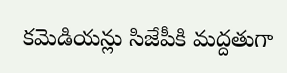కమెడియన్లు సిజేపీకి మద్దతుగా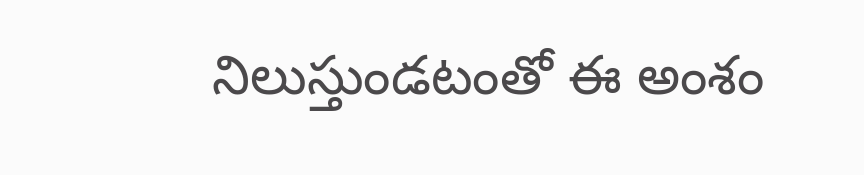నిలుస్తుండటంతో ఈ అంశం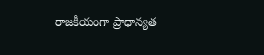రాజకీయంగా ప్రాధాన్యత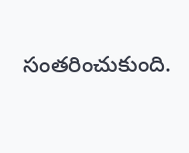సంతరించుకుంది.